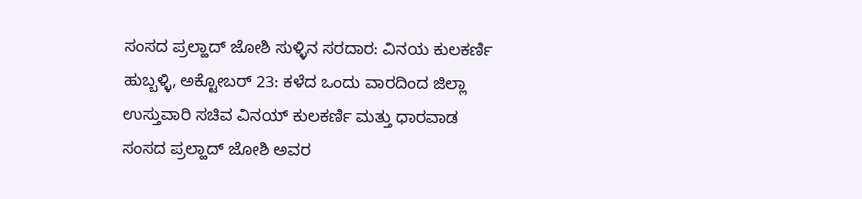ಸಂಸದ ಪ್ರಲ್ಹಾದ್ ಜೋಶಿ ಸುಳ್ಳಿನ ಸರದಾರ: ವಿನಯ ಕುಲಕರ್ಣಿ
ಹುಬ್ಬಳ್ಳಿ, ಅಕ್ಟೋಬರ್ 23: ಕಳೆದ ಒಂದು ವಾರದಿಂದ ಜಿಲ್ಲಾ ಉಸ್ತುವಾರಿ ಸಚಿವ ವಿನಯ್ ಕುಲಕರ್ಣಿ ಮತ್ತು ಧಾರವಾಡ ಸಂಸದ ಪ್ರಲ್ಹಾದ್ ಜೋಶಿ ಅವರ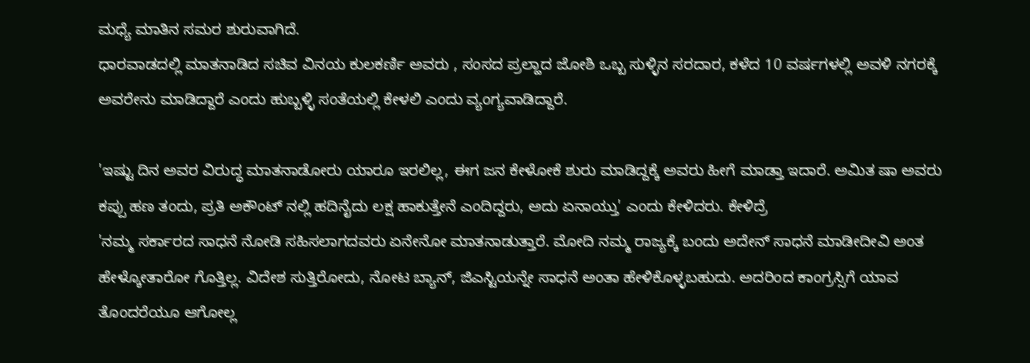ಮಧ್ಯೆ ಮಾತಿನ ಸಮರ ಶುರುವಾಗಿದೆ.
ಧಾರವಾಡದಲ್ಲಿ ಮಾತನಾಡಿದ ಸಚಿವ ವಿನಯ ಕುಲಕರ್ಣಿ ಅವರು , ಸಂಸದ ಪ್ರಲ್ಹಾದ ಜೋಶಿ ಒಬ್ಬ ಸುಳ್ಳಿನ ಸರದಾರ, ಕಳೆದ 10 ವರ್ಷಗಳಲ್ಲಿ ಅವಳಿ ನಗರಕ್ಕೆ ಅವರೇನು ಮಾಡಿದ್ದಾರೆ ಎಂದು ಹುಬ್ಬಳ್ಳಿ ಸಂತೆಯಲ್ಲಿ ಕೇಳಲಿ ಎಂದು ವ್ಯಂಗ್ಯವಾಡಿದ್ದಾರೆ.

'ಇಷ್ಟು ದಿನ ಅವರ ವಿರುದ್ಧ ಮಾತನಾಡೋರು ಯಾರೂ ಇರಲಿಲ್ಲ, ಈಗ ಜನ ಕೇಳೋಕೆ ಶುರು ಮಾಡಿದ್ದಕ್ಕೆ ಅವರು ಹೀಗೆ ಮಾಡ್ತಾ ಇದಾರೆ. ಅಮಿತ ಷಾ ಅವರು ಕಪ್ಪು ಹಣ ತಂದು, ಪ್ರತಿ ಅಕೌಂಟ್ ನಲ್ಲಿ ಹದಿನೈದು ಲಕ್ಷ ಹಾಕುತ್ತೇನೆ ಎಂದಿದ್ದರು, ಅದು ಏನಾಯ್ತು' ಎಂದು ಕೇಳಿದರು. ಕೇಳಿದ್ರೆ
'ನಮ್ಮ ಸರ್ಕಾರದ ಸಾಧನೆ ನೋಡಿ ಸಹಿಸಲಾಗದವರು ಏನೇನೋ ಮಾತನಾಡುತ್ತಾರೆ. ಮೋದಿ ನಮ್ಮ ರಾಜ್ಯಕ್ಕೆ ಬಂದು ಅದೇನ್ ಸಾಧನೆ ಮಾಡೀದೀವಿ ಅಂತ ಹೇಳ್ಕೋತಾರೋ ಗೊತ್ತಿಲ್ಲ. ವಿದೇಶ ಸುತ್ತಿರೋದು, ನೋಟ ಬ್ಯಾನ್, ಜಿಎಸ್ಟಿಯನ್ನೇ ಸಾಧನೆ ಅಂತಾ ಹೇಳಿಕೊಳ್ಳಬಹುದು. ಅದರಿಂದ ಕಾಂಗ್ರಸ್ಸಿಗೆ ಯಾವ ತೊಂದರೆಯೂ ಆಗೋಲ್ಲ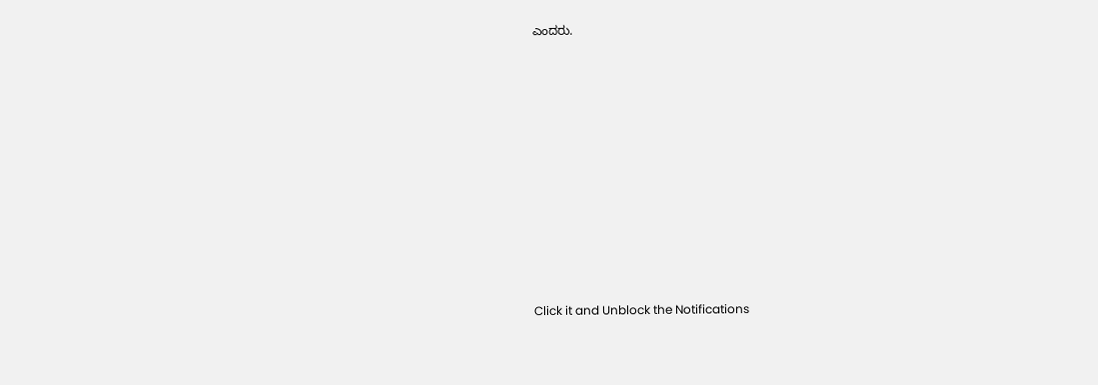ಎಂದರು.












Click it and Unblock the Notifications